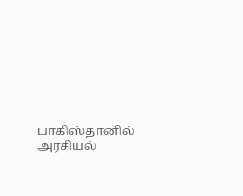பாகிஸ்தானில் அரசியல்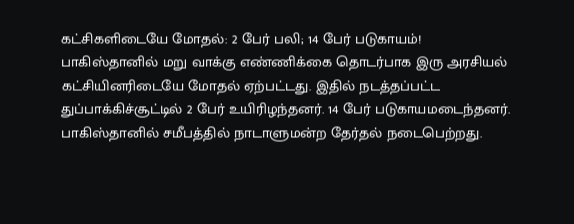கட்சிகளிடையே மோதல்: 2 பேர் பலி; 14 பேர் படுகாயம்!
பாகிஸ்தானில் மறு வாக்கு எண்ணிக்கை தொடர்பாக இரு அரசியல் கட்சியினரிடையே மோதல் ஏற்பட்டது. இதில் நடத்தப்பட்ட துப்பாக்கிச்சூட்டில் 2 பேர் உயிரிழந்தனர். 14 பேர் படுகாயமடைந்தனர். பாகிஸ்தானில் சமீபத்தில் நாடாளுமன்ற தேர்தல் நடைபெற்றது.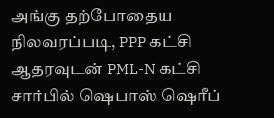அங்கு தற்போதைய நிலவரப்படி, PPP கட்சி ஆதரவுடன் PML-N கட்சி சார்பில் ஷெபாஸ் ஷெரீப்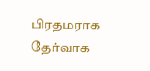பிரதமராக தேர்வாக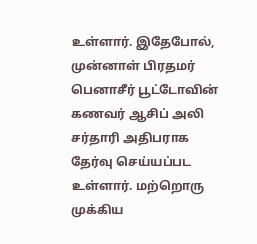உள்ளார். இதேபோல், முன்னாள் பிரதமர் பெனாசீர் பூட்டோவின் கணவர் ஆசிப் அலி சர்தாரி அதிபராக தேர்வு செய்யப்பட உள்ளார். மற்றொரு முக்கிய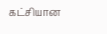கட்சியான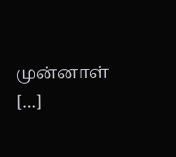முன்னாள் […]